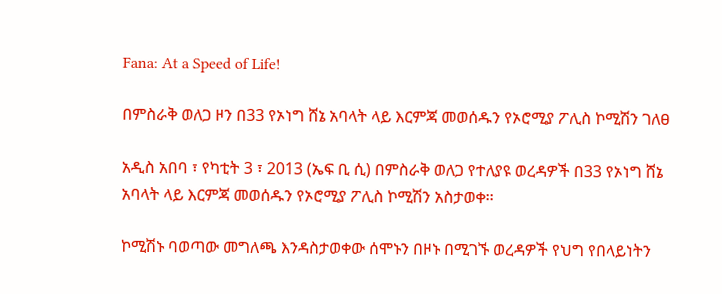Fana: At a Speed of Life!

በምስራቅ ወለጋ ዞን በ33 የኦነግ ሸኔ አባላት ላይ እርምጃ መወሰዱን የኦሮሚያ ፖሊስ ኮሚሽን ገለፀ

አዲስ አበባ ፣ የካቲት 3 ፣ 2013 (ኤፍ ቢ ሲ) በምስራቅ ወለጋ የተለያዩ ወረዳዎች በ33 የኦነግ ሸኔ አባላት ላይ እርምጃ መወሰዱን የኦሮሚያ ፖሊስ ኮሚሽን አስታወቀ፡፡

ኮሚሽኑ ባወጣው መግለጫ እንዳስታወቀው ሰሞኑን በዞኑ በሚገኙ ወረዳዎች የህግ የበላይነትን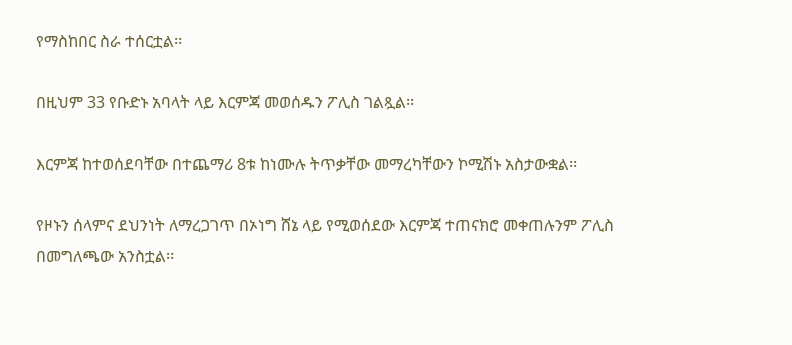የማስከበር ስራ ተሰርቷል፡፡

በዚህም 33 የቡድኑ አባላት ላይ እርምጃ መወሰዱን ፖሊስ ገልጿል፡፡

እርምጃ ከተወሰደባቸው በተጨማሪ 8ቱ ከነሙሉ ትጥቃቸው መማረካቸውን ኮሚሽኑ አስታውቋል፡፡

የዞኑን ሰላምና ደህንነት ለማረጋገጥ በኦነግ ሸኔ ላይ የሚወሰደው እርምጃ ተጠናክሮ መቀጠሉንም ፖሊስ በመግለጫው አንስቷል፡፡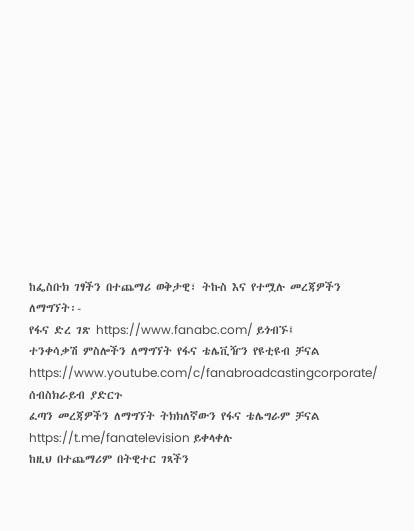ከፌስቡክ ገፃችን በተጨማሪ ወቅታዊ፣ ትኩስ እና የተሟሉ መረጃዎችን ለማግኘት፡-
የፋና ድረ ገጽ https://www.fanabc.com/ ይጎብኙ፤
ተንቀሳቃሽ ምስሎችን ለማግኘት የፋና ቴሌቪዥን የዩቲዩብ ቻናል https://www.youtube.com/c/fanabroadcastingcorporate/ ሰብስክራይብ ያድርጉ
ፈጣን መረጃዎችን ለማግኘት ትክክለኛውን የፋና ቴሌግራም ቻናል https://t.me/fanatelevision ይቀላቀሉ
ከዚህ በተጨማሪም በትዊተር ገጻችን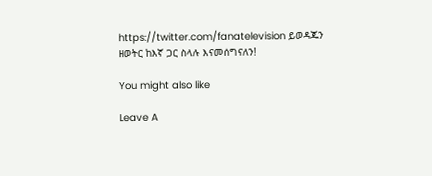https://twitter.com/fanatelevision ይወዳጁን
ዘወትር ከእኛ ጋር ስላሉ እናመሰግናለን!

You might also like

Leave A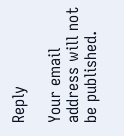Reply

Your email address will not be published.